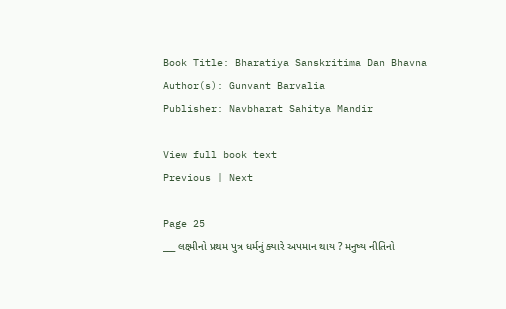Book Title: Bharatiya Sanskritima Dan Bhavna
Author(s): Gunvant Barvalia
Publisher: Navbharat Sahitya Mandir

View full book text
Previous | Next

Page 25
___ લક્ષ્મીનો પ્રથમ પુત્ર ધર્મનું ક્યારે અપમાન થાય ? મનુષ્ય નીતિનો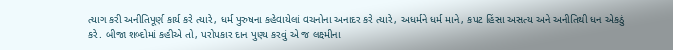ત્યાગ કરી અનીતિપૂર્ણ કાર્ય કરે ત્યારે, ધર્મ પુરુષના કહેવાયેલાં વચનોના અનાદર કરે ત્યારે, અધર્મને ધર્મ માને, કપટ હિંસા અસત્ય અને અનીતિથી ધન એકઠું કરે. બીજા શબ્દોમાં કહીએ તો, પરોપકાર દાન પુણ્ય કરવું એ જ લક્ષ્મીના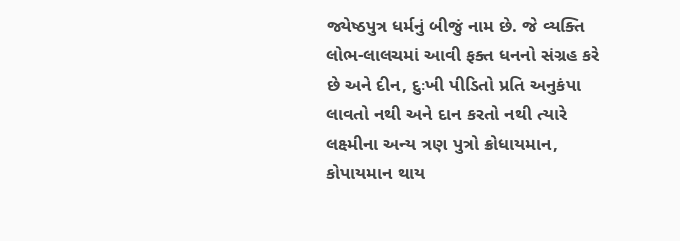જ્યેષ્ઠપુત્ર ધર્મનું બીજું નામ છે. જે વ્યક્તિ લોભ-લાલચમાં આવી ફક્ત ધનનો સંગ્રહ કરે છે અને દીન, દુઃખી પીડિતો પ્રતિ અનુકંપા લાવતો નથી અને દાન કરતો નથી ત્યારે લક્ષ્મીના અન્ય ત્રણ પુત્રો ક્રોધાયમાન, કોપાયમાન થાય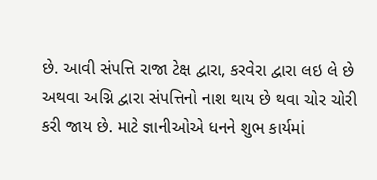છે. આવી સંપત્તિ રાજા ટેક્ષ દ્વારા, કરવેરા દ્વારા લઇ લે છે અથવા અગ્નિ દ્વારા સંપત્તિનો નાશ થાય છે થવા ચોર ચોરી કરી જાય છે. માટે જ્ઞાનીઓએ ધનને શુભ કાર્યમાં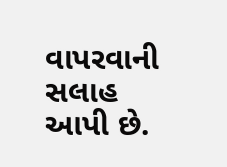વાપરવાની સલાહ આપી છે.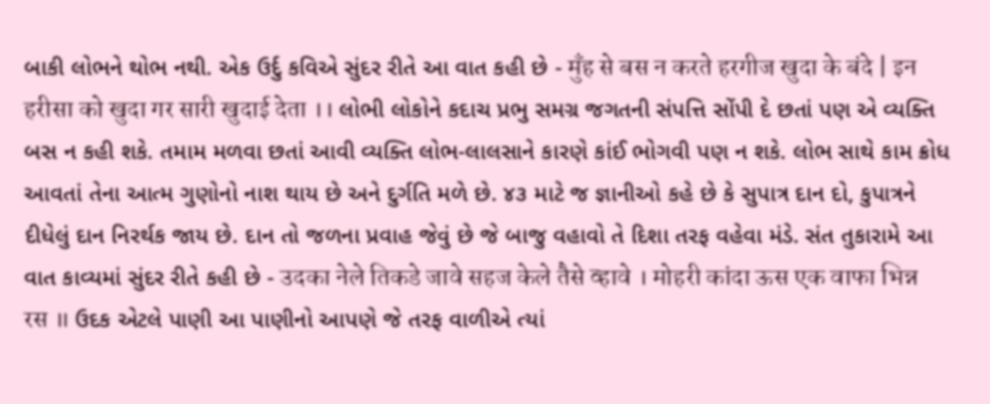બાકી લોભને થોભ નથી. એક ઉર્દુ કવિએ સુંદર રીતે આ વાત કહી છે - मुँह से बस न करते हरगीज खुदा के बंदे | इन हरीसा को खुदा गर सारी खुदाई देता ।। લોભી લોકોને કદાચ પ્રભુ સમગ્ર જગતની સંપત્તિ સોંપી દે છતાં પણ એ વ્યક્તિ બસ ન કહી શકે. તમામ મળવા છતાં આવી વ્યક્તિ લોભ-લાલસાને કારણે કાંઈ ભોગવી પણ ન શકે. લોભ સાથે કામ ક્રોધ આવતાં તેના આત્મ ગુણોનો નાશ થાય છે અને દુર્ગતિ મળે છે. ૪૩ માટે જ જ્ઞાનીઓ કહે છે કે સુપાત્ર દાન દો, કુપાત્રને દીધેલું દાન નિરર્થક જાય છે. દાન તો જળના પ્રવાહ જેવું છે જે બાજુ વહાવો તે દિશા તરફ વહેવા મંડે. સંત તુકારામે આ વાત કાવ્યમાં સુંદર રીતે કહી છે - उदका नेले तिकडे जावे सहज केले तैसे व्हावे । मोहरी कांदा ऊस एक वाफा भिन्न रस ॥ ઉદક એટલે પાણી આ પાણીનો આપણે જે તરફ વાળીએ ત્યાં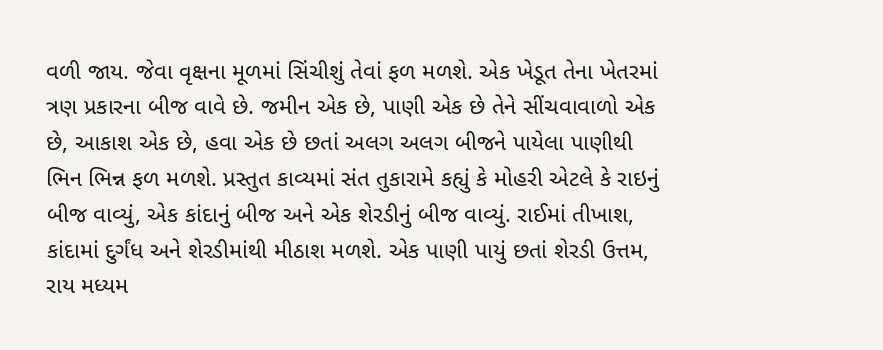વળી જાય. જેવા વૃક્ષના મૂળમાં સિંચીશું તેવાં ફળ મળશે. એક ખેડૂત તેના ખેતરમાં ત્રણ પ્રકારના બીજ વાવે છે. જમીન એક છે, પાણી એક છે તેને સીંચવાવાળો એક છે, આકાશ એક છે, હવા એક છે છતાં અલગ અલગ બીજને પાયેલા પાણીથી ભિન ભિન્ન ફળ મળશે. પ્રસ્તુત કાવ્યમાં સંત તુકારામે કહ્યું કે મોહરી એટલે કે રાઇનું બીજ વાવ્યું, એક કાંદાનું બીજ અને એક શેરડીનું બીજ વાવ્યું. રાઈમાં તીખાશ, કાંદામાં દુર્ગંધ અને શેરડીમાંથી મીઠાશ મળશે. એક પાણી પાયું છતાં શેરડી ઉત્તમ, રાય મધ્યમ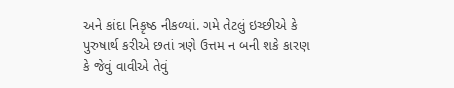અને કાંદા નિકૃષ્ઠ નીકળ્યાં. ગમે તેટલું ઇચ્છીએ કે પુરુષાર્થ કરીએ છતાં ત્રણે ઉત્તમ ન બની શકે કારણ કે જેવું વાવીએ તેવું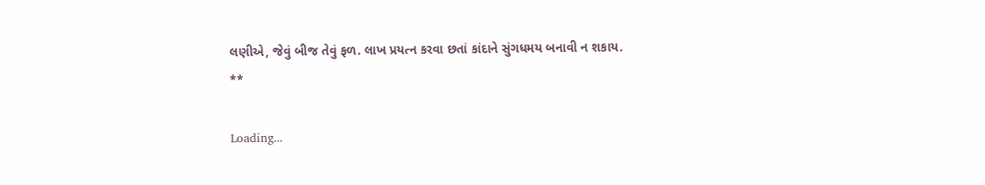લણીએ, જેવું બીજ તેવું ફળ. લાખ પ્રયત્ન કરવા છતાં કાંદાને સુંગધમય બનાવી ન શકાય. **

Loading...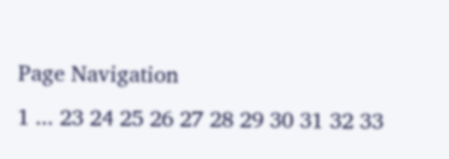Page Navigation
1 ... 23 24 25 26 27 28 29 30 31 32 33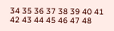34 35 36 37 38 39 40 41 42 43 44 45 46 47 48